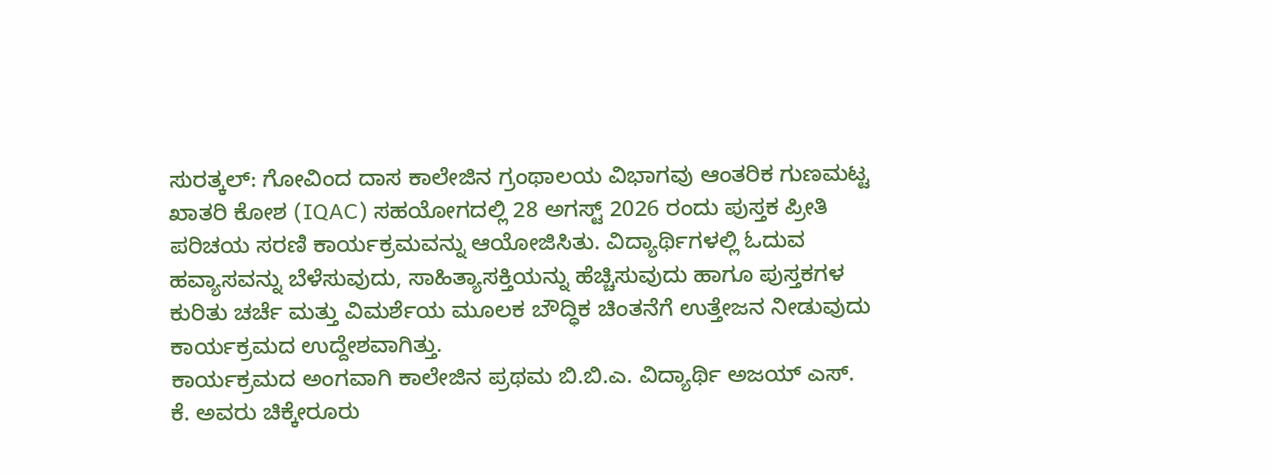ಸುರತ್ಕಲ್: ಗೋವಿಂದ ದಾಸ ಕಾಲೇಜಿನ ಗ್ರಂಥಾಲಯ ವಿಭಾಗವು ಆಂತರಿಕ ಗುಣಮಟ್ಟ ಖಾತರಿ ಕೋಶ (IQAC) ಸಹಯೋಗದಲ್ಲಿ 28 ಅಗಸ್ಟ್ 2026 ರಂದು ಪುಸ್ತಕ ಪ್ರೀತಿ ಪರಿಚಯ ಸರಣಿ ಕಾರ್ಯಕ್ರಮವನ್ನು ಆಯೋಜಿಸಿತು. ವಿದ್ಯಾರ್ಥಿಗಳಲ್ಲಿ ಓದುವ ಹವ್ಯಾಸವನ್ನು ಬೆಳೆಸುವುದು, ಸಾಹಿತ್ಯಾಸಕ್ತಿಯನ್ನು ಹೆಚ್ಚಿಸುವುದು ಹಾಗೂ ಪುಸ್ತಕಗಳ ಕುರಿತು ಚರ್ಚೆ ಮತ್ತು ವಿಮರ್ಶೆಯ ಮೂಲಕ ಬೌದ್ಧಿಕ ಚಿಂತನೆಗೆ ಉತ್ತೇಜನ ನೀಡುವುದು ಕಾರ್ಯಕ್ರಮದ ಉದ್ದೇಶವಾಗಿತ್ತು.
ಕಾರ್ಯಕ್ರಮದ ಅಂಗವಾಗಿ ಕಾಲೇಜಿನ ಪ್ರಥಮ ಬಿ.ಬಿ.ಎ. ವಿದ್ಯಾರ್ಥಿ ಅಜಯ್ ಎಸ್. ಕೆ. ಅವರು ಚಿಕ್ಕೇರೂರು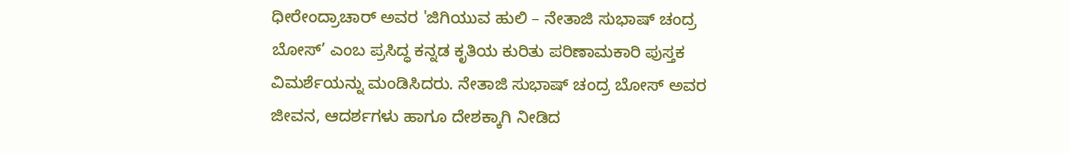ಧೀರೇಂದ್ರಾಚಾರ್ ಅವರ 'ಜಿಗಿಯುವ ಹುಲಿ – ನೇತಾಜಿ ಸುಭಾಷ್ ಚಂದ್ರ ಬೋಸ್’ ಎಂಬ ಪ್ರಸಿದ್ಧ ಕನ್ನಡ ಕೃತಿಯ ಕುರಿತು ಪರಿಣಾಮಕಾರಿ ಪುಸ್ತಕ ವಿಮರ್ಶೆಯನ್ನು ಮಂಡಿಸಿದರು. ನೇತಾಜಿ ಸುಭಾಷ್ ಚಂದ್ರ ಬೋಸ್ ಅವರ ಜೀವನ, ಆದರ್ಶಗಳು ಹಾಗೂ ದೇಶಕ್ಕಾಗಿ ನೀಡಿದ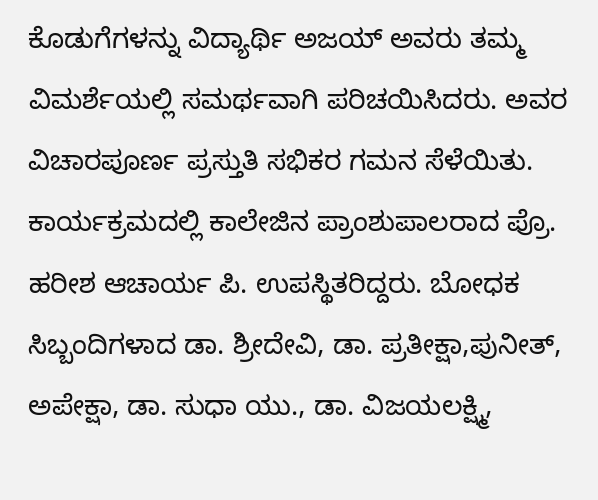ಕೊಡುಗೆಗಳನ್ನು ವಿದ್ಯಾರ್ಥಿ ಅಜಯ್ ಅವರು ತಮ್ಮ ವಿಮರ್ಶೆಯಲ್ಲಿ ಸಮರ್ಥವಾಗಿ ಪರಿಚಯಿಸಿದರು. ಅವರ ವಿಚಾರಪೂರ್ಣ ಪ್ರಸ್ತುತಿ ಸಭಿಕರ ಗಮನ ಸೆಳೆಯಿತು.
ಕಾರ್ಯಕ್ರಮದಲ್ಲಿ ಕಾಲೇಜಿನ ಪ್ರಾಂಶುಪಾಲರಾದ ಪ್ರೊ. ಹರೀಶ ಆಚಾರ್ಯ ಪಿ. ಉಪಸ್ಥಿತರಿದ್ದರು. ಬೋಧಕ ಸಿಬ್ಬಂದಿಗಳಾದ ಡಾ. ಶ್ರೀದೇವಿ, ಡಾ. ಪ್ರತೀಕ್ಷಾ,ಪುನೀತ್, ಅಪೇಕ್ಷಾ, ಡಾ. ಸುಧಾ ಯು., ಡಾ. ವಿಜಯಲಕ್ಷ್ಮಿ,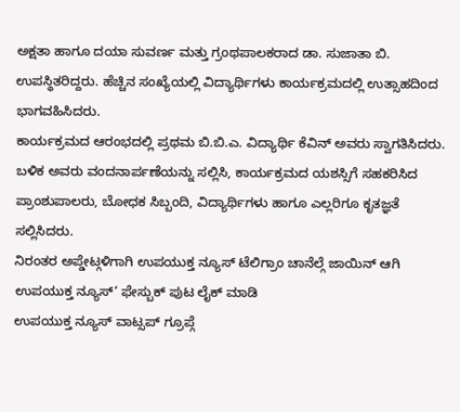ಅಕ್ಷತಾ ಹಾಗೂ ದಯಾ ಸುವರ್ಣ ಮತ್ತು ಗ್ರಂಥಪಾಲಕರಾದ ಡಾ. ಸುಜಾತಾ ಬಿ. ಉಪಸ್ಥಿತರಿದ್ದರು. ಹೆಚ್ಚಿನ ಸಂಖ್ಯೆಯಲ್ಲಿ ವಿದ್ಯಾರ್ಥಿಗಳು ಕಾರ್ಯಕ್ರಮದಲ್ಲಿ ಉತ್ಸಾಹದಿಂದ ಭಾಗವಹಿಸಿದರು.
ಕಾರ್ಯಕ್ರಮದ ಆರಂಭದಲ್ಲಿ ಪ್ರಥಮ ಬಿ.ಬಿ.ಎ. ವಿದ್ಯಾರ್ಥಿ ಕೆವಿನ್ ಅವರು ಸ್ವಾಗತಿಸಿದರು. ಬಳಿಕ ಅವರು ವಂದನಾರ್ಪಣೆಯನ್ನು ಸಲ್ಲಿಸಿ, ಕಾರ್ಯಕ್ರಮದ ಯಶಸ್ಸಿಗೆ ಸಹಕರಿಸಿದ ಪ್ರಾಂಶುಪಾಲರು, ಬೋಧಕ ಸಿಬ್ಬಂದಿ, ವಿದ್ಯಾರ್ಥಿಗಳು ಹಾಗೂ ಎಲ್ಲರಿಗೂ ಕೃತಜ್ಞತೆ ಸಲ್ಲಿಸಿದರು.
ನಿರಂತರ ಅಪ್ಡೇಟ್ಗಳಿಗಾಗಿ ಉಪಯುಕ್ತ ನ್ಯೂಸ್ ಟೆಲಿಗ್ರಾಂ ಚಾನೆಲ್ಗೆ ಜಾಯಿನ್ ಆಗಿ
ಉಪಯುಕ್ತ ನ್ಯೂಸ್’ ಫೇಸ್ಬುಕ್ ಪುಟ ಲೈಕ್ ಮಾಡಿ
ಉಪಯುಕ್ತ ನ್ಯೂಸ್ ವಾಟ್ಸಪ್ ಗ್ರೂಪ್ಗೆ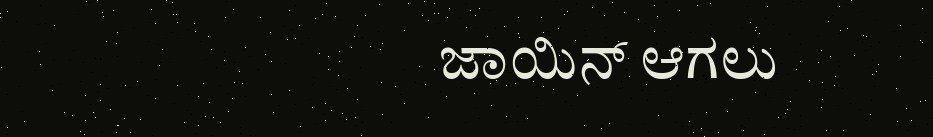ಜಾಯಿನ್ ಆಗಲು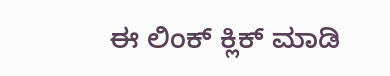ಈ ಲಿಂಕ್ ಕ್ಲಿಕ್ ಮಾಡಿ